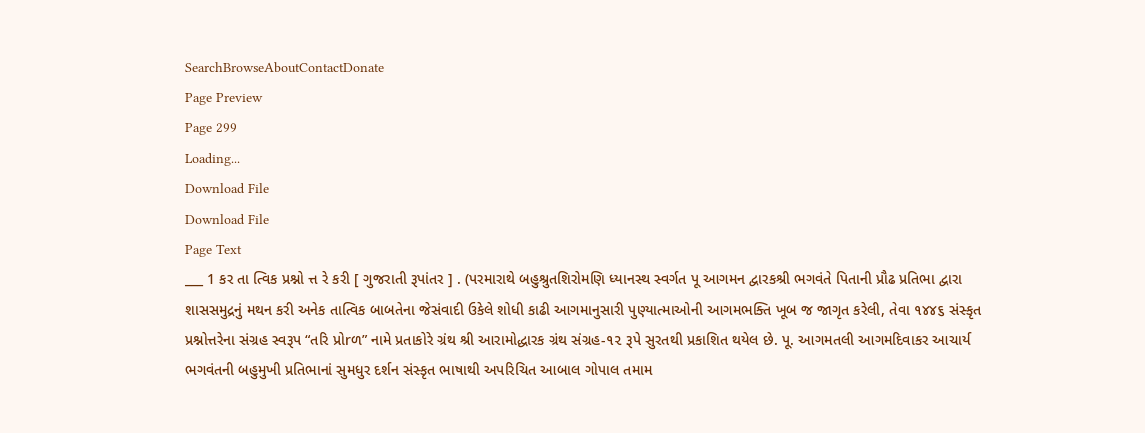SearchBrowseAboutContactDonate
Page Preview
Page 299
Loading...
Download File
Download File
Page Text
___ 1 કર તા ત્વિક પ્રશ્નો ત્ત રે કરી [ ગુજરાતી રૂપાંતર ] . (પરમારાથે બહુશ્રુતશિરોમણિ ધ્યાનસ્થ સ્વર્ગત પૂ આગમન દ્વારકશ્રી ભગવંતે પિતાની પ્રૌઢ પ્રતિભા દ્વારા શાસસમુદ્રનું મથન કરી અનેક તાત્વિક બાબતેના જેસંવાદી ઉકેલે શોધી કાઢી આગમાનુસારી પુણ્યાત્માઓની આગમભક્તિ ખૂબ જ જાગૃત કરેલી, તેવા ૧૪૪૬ સંસ્કૃત પ્રશ્નોત્તરેના સંગ્રહ સ્વરૂપ “તરિ પ્રોrળ” નામે પ્રતાકોરે ગ્રંથ શ્રી આરામોદ્ધારક ગ્રંથ સંગ્રહ-૧૨ રૂપે સુરતથી પ્રકાશિત થયેલ છે. પૂ. આગમતલી આગમદિવાકર આચાર્ય ભગવંતની બહુમુખી પ્રતિભાનાં સુમધુર દર્શન સંસ્કૃત ભાષાથી અપરિચિત આબાલ ગોપાલ તમામ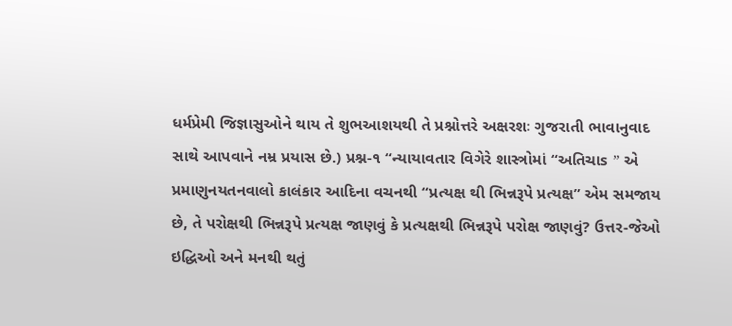ધર્મપ્રેમી જિજ્ઞાસુઓને થાય તે શુભઆશયથી તે પ્રશ્નોત્તરે અક્ષરશઃ ગુજરાતી ભાવાનુવાદ સાથે આપવાને નમ્ર પ્રયાસ છે.) પ્રશ્ન-૧ “ન્યાયાવતાર વિગેરે શાસ્ત્રોમાં “અતિચાs ” એ પ્રમાણુનયતનવાલો કાલંકાર આદિના વચનથી “પ્રત્યક્ષ થી ભિન્નરૂપે પ્રત્યક્ષ” એમ સમજાય છે, તે પરોક્ષથી ભિન્નરૂપે પ્રત્યક્ષ જાણવું કે પ્રત્યક્ષથી ભિન્નરૂપે પરોક્ષ જાણવું? ઉત્તર-જેઓ ઇદ્ધિઓ અને મનથી થતું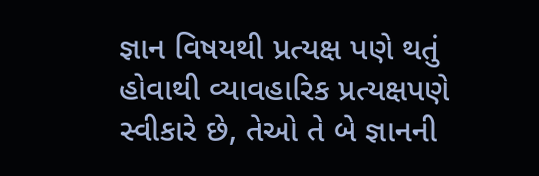જ્ઞાન વિષયથી પ્રત્યક્ષ પણે થતું હોવાથી વ્યાવહારિક પ્રત્યક્ષપણે સ્વીકારે છે, તેઓ તે બે જ્ઞાનની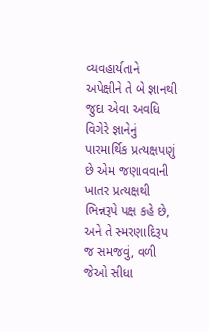વ્યવહાર્યતાને અપેક્ષીને તે બે જ્ઞાનથી જુદા એવા અવધિ વિગેરે જ્ઞાનેનું પારમાર્થિક પ્રત્યક્ષપણું છે એમ જણાવવાની ખાતર પ્રત્યક્ષથી ભિન્નરૂપે પક્ષ કહે છે, અને તે સ્મરણાદિરૂપ જ સમજવું, વળી જેઓ સીધા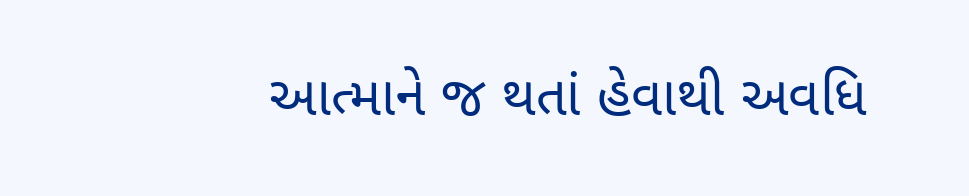આત્માને જ થતાં હેવાથી અવધિ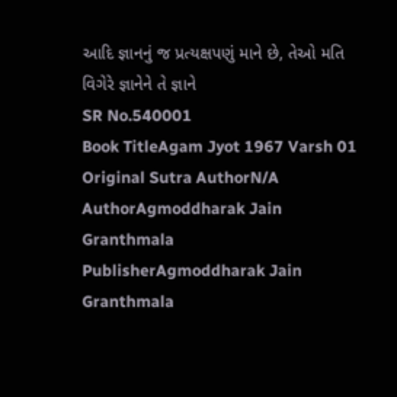આદિ જ્ઞાનનું જ પ્રત્યક્ષપણું માને છે, તેઓ મતિ વિગેરે જ્ઞાનેને તે જ્ઞાને
SR No.540001
Book TitleAgam Jyot 1967 Varsh 01
Original Sutra AuthorN/A
AuthorAgmoddharak Jain Granthmala
PublisherAgmoddharak Jain Granthmala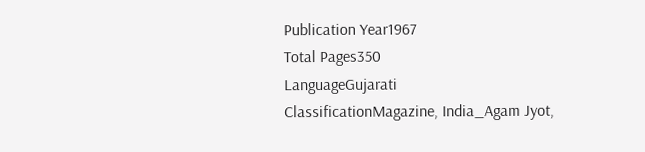Publication Year1967
Total Pages350
LanguageGujarati
ClassificationMagazine, India_Agam Jyot,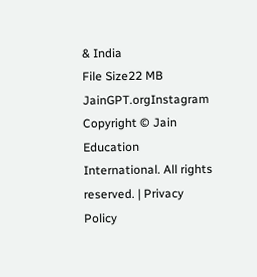& India
File Size22 MB
JainGPT.orgInstagram
Copyright © Jain Education International. All rights reserved. | Privacy Policy